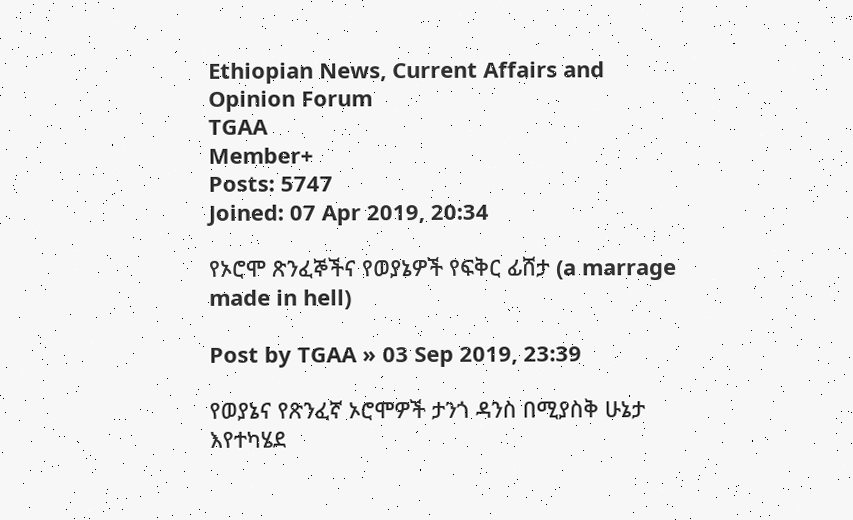Ethiopian News, Current Affairs and Opinion Forum
TGAA
Member+
Posts: 5747
Joined: 07 Apr 2019, 20:34

የኦሮሞ ጽንፈኞችና የወያኔዎች የፍቅር ፊሸታ (a marrage made in hell)

Post by TGAA » 03 Sep 2019, 23:39

የወያኔና የጽንፈኛ ኦሮሞዎች ታንጎ ዳንስ በሚያስቅ ሁኔታ እየተካሄደ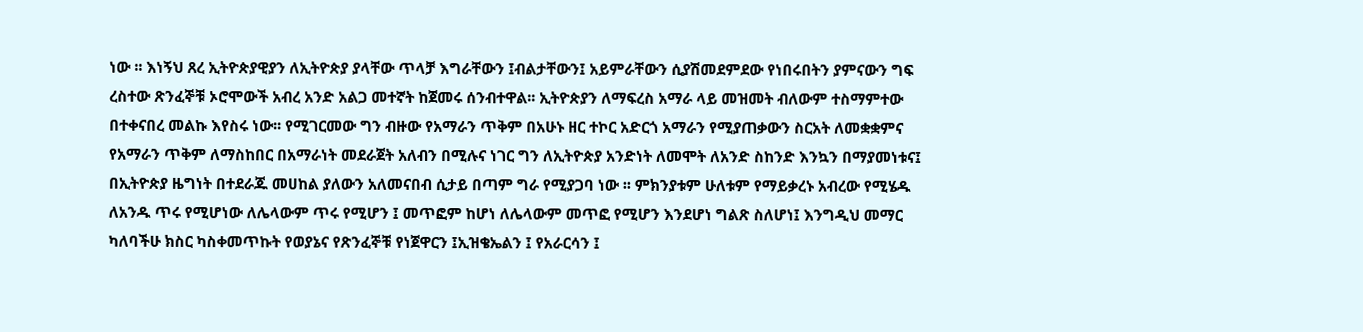ነው ፡፡ እነኝህ ጸረ ኢትዮጵያዊያን ለኢትዮጵያ ያላቸው ጥላቻ እግራቸውን ፤ብልታቸውን፤ አይምራቸውን ሲያሽመደምደው የነበሩበትን ያምናውን ግፍ ረስተው ጽንፈኞቹ ኦሮሞውች አብረ አንድ አልጋ መተኛት ከጀመሩ ሰንብተዋል፡፡ ኢትዮጵያን ለማፍረስ አማራ ላይ መዝመት ብለውም ተስማምተው በተቀናበረ መልኩ እየስሩ ነው፡፡ የሚገርመው ግን ብዙው የአማራን ጥቅም በአሁኑ ዘር ተኮር አድርጎ አማራን የሚያጠቃውን ስርአት ለመቋቋምና የአማራን ጥቅም ለማስከበር በአማራነት መደራጀት አለብን በሚሉና ነገር ግን ለኢትዮጵያ አንድነት ለመሞት ለአንድ ስከንድ እንኳን በማያመነቱና፤ በኢትዮጵያ ዜግነት በተደራጁ መሀከል ያለውን አለመናበብ ሲታይ በጣም ግራ የሚያጋባ ነው ፡፡ ምክንያቱም ሁለቱም የማይቃረኑ አብረው የሚሄዱ ለአንዱ ጥሩ የሚሆነው ለሌላውም ጥሩ የሚሆን ፤ መጥፎም ከሆነ ለሌላውም መጥፎ የሚሆን እንደሆነ ግልጽ ስለሆነ፤ እንግዲህ መማር ካለባችሁ ክስር ካስቀመጥኩት የወያኔና የጽንፈኞቹ የነጀዋርን ፤ኢዝቄኤልን ፤ የአራርሳን ፤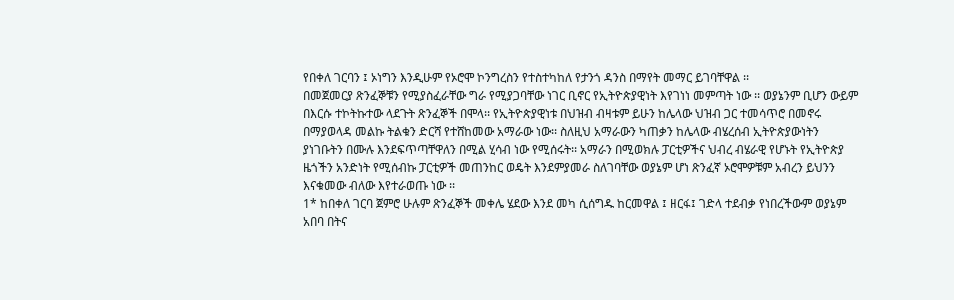የበቀለ ገርባን ፤ ኦነግን እንዲሁም የኦሮሞ ኮንግረስን የተስተካከለ የታንጎ ዳንስ በማየት መማር ይገባቸዋል ፡፡
በመጀመርያ ጽንፈኞቹን የሚያስፈራቸው ግራ የሚያጋባቸው ነገር ቢኖር የኢትዮጵያዊነት እየገነነ መምጣት ነው ፡፡ ወያኔንም ቢሆን ውይም በእርሱ ተኮትኩተው ላደጉት ጽንፈኞች በሞላ፡፡ የኢትዮጵያዊነቱ በህዝብ ብዛቱም ይሁን ከሌላው ህዝብ ጋር ተመሳጥሮ በመኖሩ በማያወላዳ መልኩ ትልቁን ድርሻ የተሸከመው አማራው ነው፡፡ ስለዚህ አማራውን ካጠቃን ከሌላው ብሄረሰብ ኢትዮጵያውነትን ያነገቡትን በሙሉ እንደፍጥጣቸዋለን በሚል ሂሳብ ነው የሚሰሩት፡፡ አማራን በሚወክሉ ፓርቲዎችና ህብረ ብሄራዊ የሆኑት የኢትዮጵያ ዜጎችን አንድነት የሚሰብኩ ፓርቲዎች መጠንከር ወዴት እንደምያመራ ስለገባቸው ወያኔም ሆነ ጽንፈኛ ኦሮሞዎቹም አብረን ይህንን እናቁመው ብለው እየተራወጡ ነው ፡፡
1* ከበቀለ ገርባ ጀምሮ ሁሉም ጽንፈኞች መቀሌ ሄደው እንደ መካ ሲሰግዱ ከርመዋል ፤ ዘርፋ፤ ገድላ ተደብቃ የነበረችውም ወያኔም አበባ በትና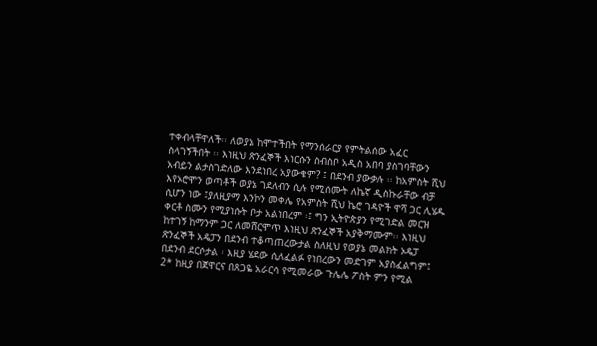ተቀብላቸዋለች፡፡ ለወያኔ ከሞተችበት የማንሰራርያ የምትልሰው አፈር ስላገኝችበት ፡፡ እነዚህ ጽንፈኞች እነርሱን ስብስቦ አዲስ አበባ ያስገባቸውን አብይን ልታስገድለው እንደነበረ አያውቁም? ፤ በደንብ ያውቃሉ ፡፡ ከአምስት ሺህ እየኦሮሞን ወጣቶች ወያኔ ገደለብን ሲሉ የሚሰሙት ለኬኛ ዲስኩራቸው ብቻ ሲሆን ነው ፤ያለዚያማ እንኮን መቀሌ የአምስት ሺህ ኬሮ ገዳዮች ዋሻ ጋር ሊሄዱ ቀርቶ ስሙን የሚያነሱት ቦታ አልነበረም ፡፤ ግን ኢትዮጵያን የሚገድል መርዝ ከተገኝ ከማንም ጋር ለመሸርሞጥ እነዚህ ጽንፈኞች አያቅማሙም፡፡ እነዚህ ጽንፈኞች አዴፓን በደንብ ተቆጣጠረውታል ስለዚህ የወያኔ መልክት ኦዴፓ በደንብ ደርሶታል ፡ እዚያ ሄደው ሲለፈልፉ የነበረውን መድገም አያስፈልግም፤
2* ከዚያ በጀዋርና በጸጋዬ አራርሳ የሚመራው ጉሌሌ ፖስት ምን የሚል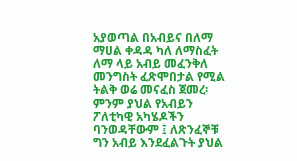አያወጣል በአብይና በለማ ማሀል ቀዳዳ ካለ ለማስፈት ለማ ላይ አብይ መፈንቅለ መንግስት ፈጽሞበታል የሚል ትልቅ ወሬ መናፈስ ጀመረ፡ ምንም ያህል የአብይን ፖለቲካዊ አካሄዶችን ባንወዳቸውም ፤ ለጽንፈኞቹ ግን አብይ እንደፈልጉት ያህል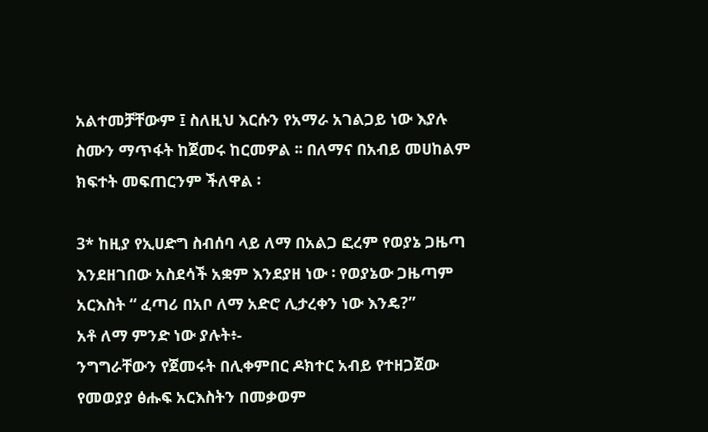አልተመቻቸውም ፤ ስለዚህ እርሱን የአማራ አገልጋይ ነው እያሉ ስሙን ማጥፋት ከጀመሩ ከርመዎል ፡፡ በለማና በአብይ መሀከልም ክፍተት መፍጠርንም ችለዋል ፡

3* ከዚያ የኢሀድግ ስብሰባ ላይ ለማ በአልጋ ፎረም የወያኔ ጋዜጣ እንደዘገበው አስደሳች አቋም እንደያዘ ነው ፡ የወያኔው ጋዜጣም አርእስት “ ፈጣሪ በአቦ ለማ አድሮ ሊታረቀን ነው እንዴ?”
አቶ ለማ ምንድ ነው ያሉት፥-
ንግግራቸውን የጀመሩት በሊቀምበር ዶክተር አብይ የተዘጋጀው የመወያያ ፅሑፍ አርእስትን በመቃወም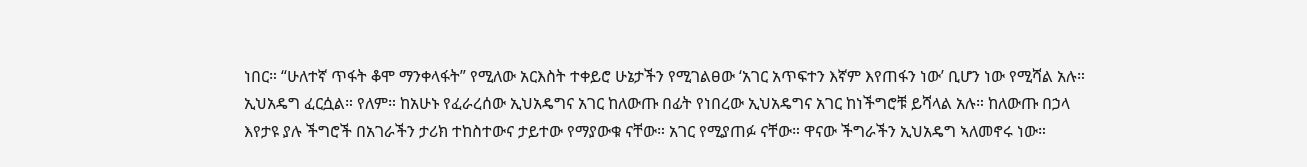ነበር። “ሁለተኛ ጥፋት ቆሞ ማንቀላፋት” የሚለው አርእስት ተቀይሮ ሁኔታችን የሚገልፀው ‘አገር አጥፍተን እኛም እየጠፋን ነው’ ቢሆን ነው የሚሻል አሉ። ኢህአዴግ ፈርሷል። የለም። ከአሁኑ የፈራረሰው ኢህአዴግና አገር ከለውጡ በፊት የነበረው ኢህአዴግና አገር ከነችግሮቹ ይሻላል አሉ። ከለውጡ በኃላ እየታዩ ያሉ ችግሮች በአገራችን ታሪክ ተከስተውና ታይተው የማያውቁ ናቸው። አገር የሚያጠፉ ናቸው። ዋናው ችግራችን ኢህአዴግ ኣለመኖሩ ነው።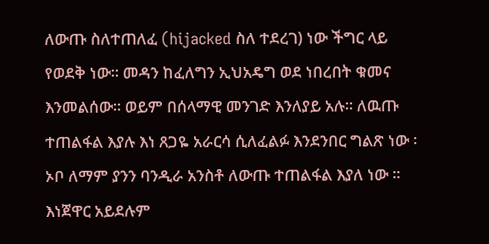ለውጡ ስለተጠለፈ (hijacked ስለ ተደረገ) ነው ችግር ላይ የወደቅ ነው። መዳን ከፈለግን ኢህአዴግ ወደ ነበረበት ቁመና እንመልሰው። ወይም በሰላማዊ መንገድ እንለያይ አሉ። ለዉጡ ተጠልፋል እያሉ እነ ጸጋዬ አራርሳ ሲለፈልፉ እንደንበር ግልጽ ነው ፡ኦቦ ለማም ያንን ባንዲራ አንስቶ ለውጡ ተጠልፋል እያለ ነው ፡፡ እነጀዋር አይደሉም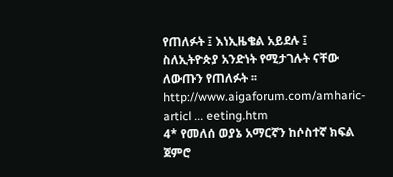የጠለፉት ፤ እነኢዜቄል አይደሉ ፤ ስለኢትዮጵያ አንድነት የሚታገሉት ናቸው ለውጡን የጠለፉት ፡፡
http://www.aigaforum.com/amharic-articl ... eeting.htm
4* የመለሰ ወያኔ አማርኛን ከሶስተኛ ክፍል ጀምሮ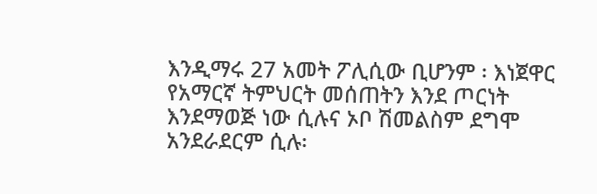እንዲማሩ 27 አመት ፖሊሲው ቢሆንም ፡ እነጀዋር የአማርኛ ትምህርት መሰጠትን እንደ ጦርነት እንደማወጅ ነው ሲሉና ኦቦ ሽመልስም ደግሞ አንደራደርም ሲሉ፡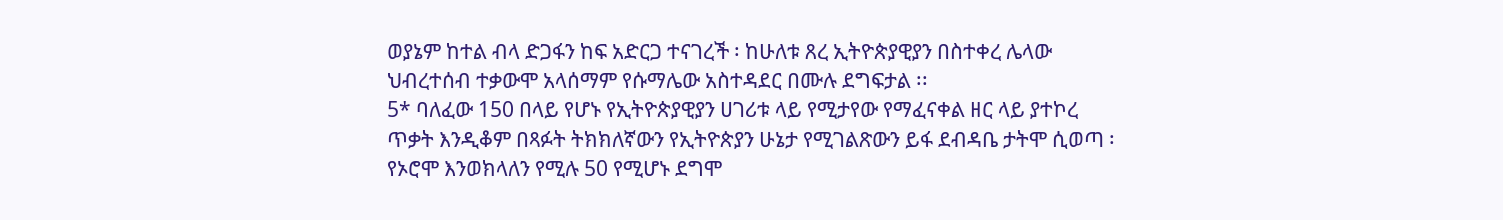ወያኔም ከተል ብላ ድጋፋን ከፍ አድርጋ ተናገረች ፡ ከሁለቱ ጸረ ኢትዮጵያዊያን በስተቀረ ሌላው ህብረተሰብ ተቃውሞ አላሰማም የሱማሌው አስተዳደር በሙሉ ደግፍታል ፡፡
5* ባለፈው 150 በላይ የሆኑ የኢትዮጵያዊያን ሀገሪቱ ላይ የሚታየው የማፈናቀል ዘር ላይ ያተኮረ ጥቃት እንዲቆም በጻፉት ትክክለኛውን የኢትዮጵያን ሁኔታ የሚገልጽውን ይፋ ደብዳቤ ታትሞ ሲወጣ ፡ የኦሮሞ እንወክላለን የሚሉ 50 የሚሆኑ ደግሞ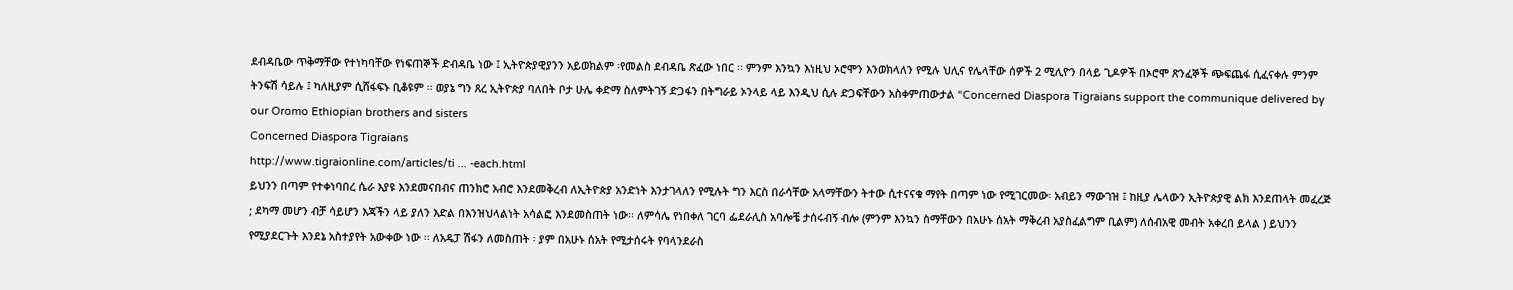ደብዳቤው ጥቅማቸው የተነካባቸው የነፍጠኞች ድብዳቤ ነው ፤ ኢትዮጵያዊያንን አይወክልም ፡የመልስ ደብዳቤ ጽፈው ነበር ፡፡ ምንም እንኳን እነዚህ ኦሮሞን እንወክላለን የሚሉ ህሊና የሌላቸው ሰዎች 2 ሚሊዮን በላይ ጊዶዎች በኦሮሞ ጽንፈኞች ጭፍጨፋ ሲፈናቀሉ ምንም ትንፍሽ ሳይሉ ፤ ካለዚያም ሲሸፋፍኑ ቢቆዩም ፡፡ ወያኔ ግን ጸረ ኢትዮጵያ ባለበት ቦታ ሁሌ ቀድማ ስለምትገኝ ድጋፋን በትግራይ ኦንላይ ላይ እንዲህ ሲሉ ድጋፍቸውን አስቀምጠውታል “Concerned Diaspora Tigraians support the communique delivered by our Oromo Ethiopian brothers and sisters
Concerned Diaspora Tigraians
http://www.tigraionline.com/articles/ti ... -each.html
ይህንን በጣም የተቀነባበረ ሴራ እያዩ እንደመናበብና ጠንክሮ አብሮ እንደመቅረብ ለኢትዮጵያ አንድነት እንታገላለን የሚሉት ግን እርስ በራሳቸው አላማቸውን ትተው ሲተናናቁ ማየት በጣም ነው የሚገርመው፡ አብይን ማውገዝ ፤ ከዚያ ሌላውን ኢትዮጵያዊ ልክ እንደጠላት መፈረጅ ; ደካማ መሆን ብቻ ሳይሆን እጃችን ላይ ያለን እድል በእንዝህላልነት አሳልፎ እንደመስጠት ነው፡፡ ለምሳሌ የነበቀለ ገርባ ፌደራሊስ አባሎቼ ታሰሩብኝ ብሎ (ምንም እንኳን ስማቸውን በአሁኑ ሰአት ማቅረብ አያስፈልግም ቢልም) ለሰብአዊ መብት አቀረበ ይላል ) ይህንን የሚያደርጉት እንደኔ አስተያየት አውቀው ነው ፡፡ ለአዴፓ ሽፋን ለመስጠት ፡ ያም በአሁኑ ሰአት የሚታሰሩት የባላንደራስ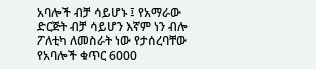አባሎች ብቻ ሳይሆኑ ፤ የአማራው ድርጅት ብቻ ሳይሆን እኛም ነን ብሎ ፖለቲካ ለመስራት ነው የታሰረባቸው የአባሎች ቁጥር 6000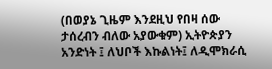(በወያኔ ጊዜም እንደዚህ የበዛ ሰው ታሰረብን ብለው አያውቁም) ኢትዮጵያን አንድነት ፤ ለህቦች እኩልነት፤ ለዲሞክራሲ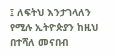፤ ለፍትህ እንታገላለን የሚሉ ኢትዮጵያን ከዚህ በተሻለ መናበብ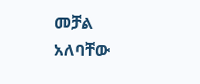መቻል አለባቸው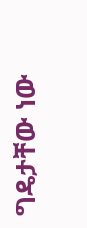ግዴታቸው ነው